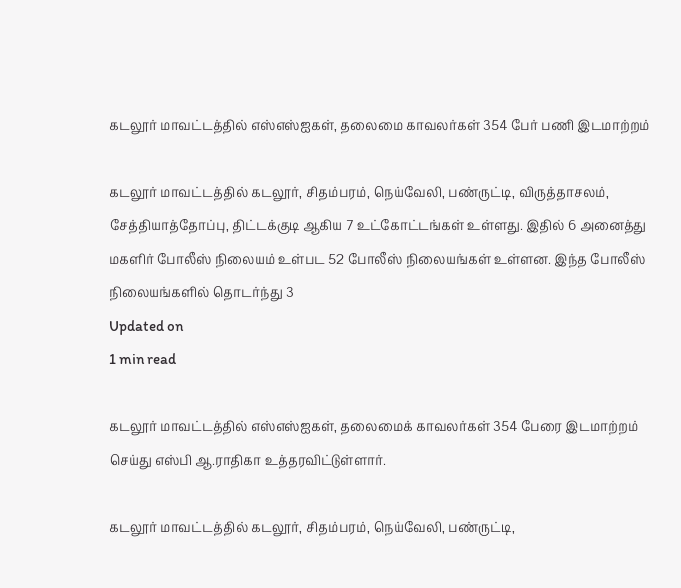கடலூர் மாவட்டத்தில் எஸ்எஸ்ஐகள், தலைமை காவலர்கள் 354 பேர் பணி இடமாற்றம்

கடலூர் மாவட்டத்தில் கடலூர், சிதம்பரம், நெய்வேலி, பண்ருட்டி, விருத்தாசலம், சேத்தியாத்தோப்பு, திட்டக்குடி ஆகிய 7 உட்கோட்டங்கள் உள்ளது. இதில் 6 அனைத்து மகளிர் போலீஸ் நிலையம் உள்பட 52 போலீஸ் நிலையங்கள் உள்ளன. இந்த போலீஸ் நிலையங்களில் தொடர்ந்து 3
Updated on
1 min read

கடலூர் மாவட்டத்தில் எஸ்எஸ்ஐகள், தலைமைக் காவலர்கள் 354 பேரை இடமாற்றம் செய்து எஸ்பி ஆ.ராதிகா உத்தரவிட்டுள்ளார்.

கடலூர் மாவட்டத்தில் கடலூர், சிதம்பரம், நெய்வேலி, பண்ருட்டி,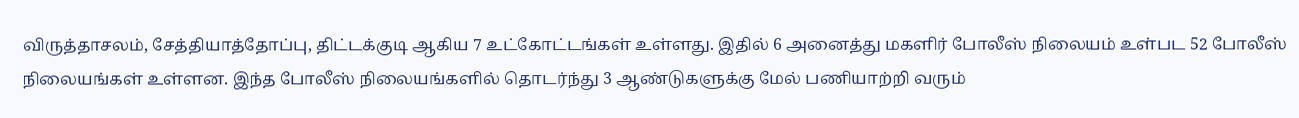விருத்தாசலம், சேத்தியாத்தோப்பு, திட்டக்குடி ஆகிய 7 உட்கோட்டங்கள் உள்ளது. இதில் 6 அனைத்து மகளிர் போலீஸ் நிலையம் உள்பட 52 போலீஸ் நிலையங்கள் உள்ளன. இந்த போலீஸ் நிலையங்களில் தொடர்ந்து 3 ஆண்டுகளுக்கு மேல் பணியாற்றி வரும்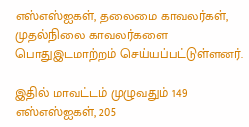எஸ்எஸ்ஐகள், தலைமை காவலர்கள், முதல்நிலை காவலர்களை பொதுஇடமாற்றம் செய்யப்பட்டுள்ளனர்.

இதில் மாவட்டம் முழுவதும் 149 எஸ்எஸ்ஐகள், 205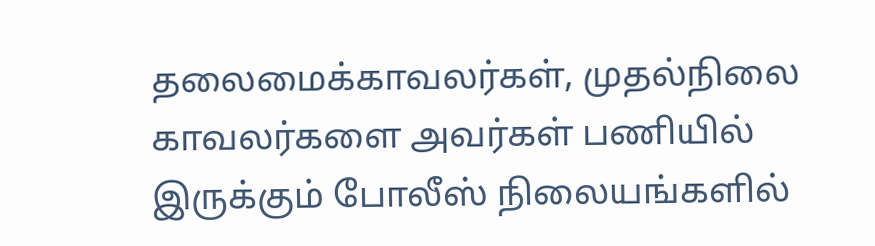தலைமைக்காவலர்கள், முதல்நிலை காவலர்களை அவர்கள் பணியில் இருக்கும் போலீஸ் நிலையங்களில்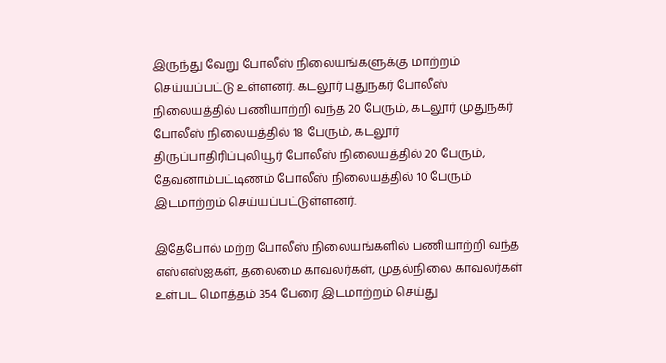இருந்து வேறு போலீஸ் நிலையங்களுக்கு மாற்றம் செய்யப்பட்டு உள்ளனர். கடலூர் புதுநகர் போலீஸ் நிலையத்தில் பணியாற்றி வந்த 20 பேரும், கடலூர் முதுநகர் போலீஸ் நிலையத்தில் 18 பேரும், கடலூர் திருப்பாதிரிப்புலியூர் போலீஸ் நிலையத்தில் 20 பேரும், தேவனாம்பட்டிணம் போலீஸ் நிலையத்தில் 10 பேரும் இடமாற்றம் செய்யப்பட்டுள்ளனர்.

இதேபோல் மற்ற போலீஸ் நிலையங்களில் பணியாற்றி வந்த எஸ்எஸ்ஐகள், தலைமை காவலர்கள், முதல்நிலை காவலர்கள் உள்பட மொத்தம் 354 பேரை இடமாற்றம் செய்து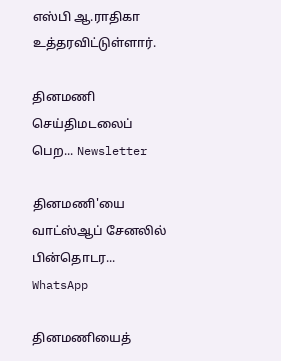எஸ்பி ஆ.ராதிகா உத்தரவிட்டுள்ளார்.

தினமணி செய்திமடலைப் பெற... Newsletter

தினமணி'யை வாட்ஸ்ஆப் சேனலில் பின்தொடர... WhatsApp

தினமணியைத்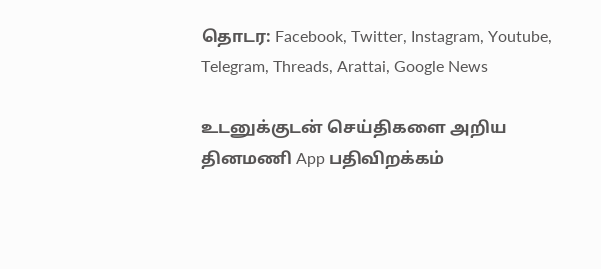தொடர: Facebook, Twitter, Instagram, Youtube, Telegram, Threads, Arattai, Google News

உடனுக்குடன் செய்திகளை அறிய தினமணி App பதிவிறக்கம்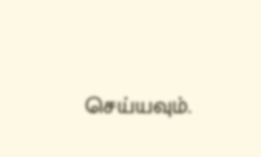செய்யவும்.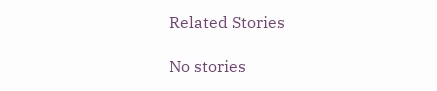Related Stories

No stories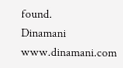found.
Dinamani
www.dinamani.com